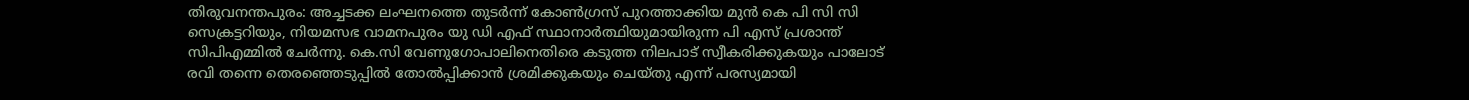തിരുവനന്തപുരം: അച്ചടക്ക ലംഘനത്തെ തുടർന്ന് കോൺഗ്രസ് പുറത്താക്കിയ മുൻ കെ പി സി സി സെക്രട്ടറിയും, നിയമസഭ വാമനപുരം യു ഡി എഫ് സ്ഥാനാർത്ഥിയുമായിരുന്ന പി എസ് പ്രശാന്ത് സിപിഎമ്മിൽ ചേർന്നു. കെ.സി വേണുഗോപാലിനെതിരെ കടുത്ത നിലപാട് സ്വീകരിക്കുകയും പാലോട് രവി തന്നെ തെരഞ്ഞെടുപ്പിൽ തോൽപ്പിക്കാൻ ശ്രമിക്കുകയും ചെയ്തു എന്ന് പരസ്യമായി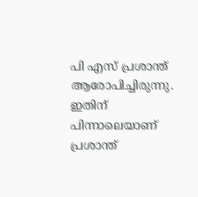പി എസ് പ്രശാന്ത് ആരോപിച്ചിരുന്നു. ഇതിന് പിന്നാലെയാണ് പ്രശാന്ത്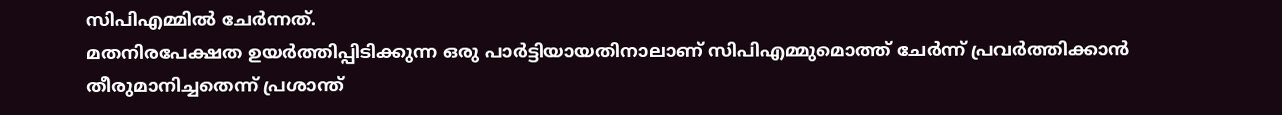സിപിഎമ്മിൽ ചേർന്നത്.
മതനിരപേക്ഷത ഉയർത്തിപ്പിടിക്കുന്ന ഒരു പാർട്ടിയായതിനാലാണ് സിപിഎമ്മുമൊത്ത് ചേർന്ന് പ്രവർത്തിക്കാൻ തീരുമാനിച്ചതെന്ന് പ്രശാന്ത്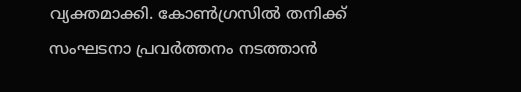വ്യക്തമാക്കി. കോൺഗ്രസിൽ തനിക്ക് സംഘടനാ പ്രവർത്തനം നടത്താൻ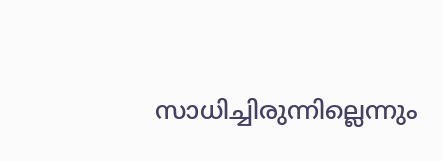സാധിച്ചിരുന്നില്ലെന്നും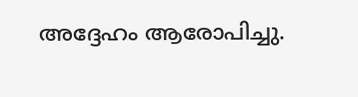അദ്ദേഹം ആരോപിച്ചു.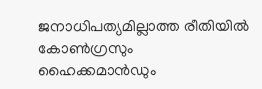ജനാധിപത്യമില്ലാത്ത രീതിയിൽ കോൺഗ്രസും ഹൈക്കമാൻഡും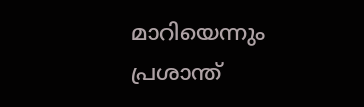മാറിയെന്നും പ്രശാന്ത്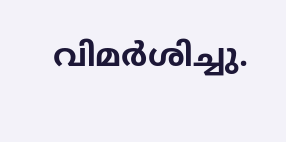വിമർശിച്ചു.